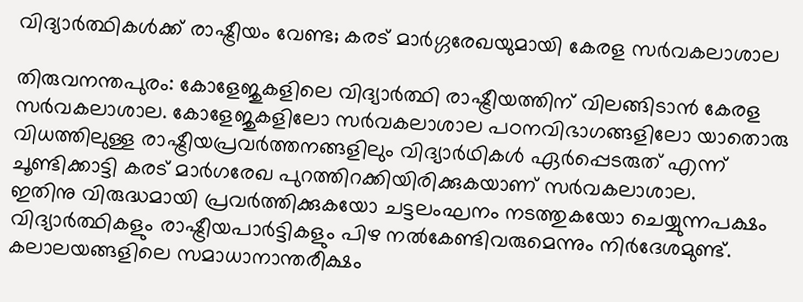വിദ്യാർത്ഥികൾക്ക് രാഷ്ട്രീയം വേണ്ട; കരട് മാർഗ്ഗരേഖയുമായി കേരള സർവകലാശാല

തിരുവനന്തപുരം: കോളേജുകളിലെ വിദ്യാർത്ഥി രാഷ്ട്രീയത്തിന് വിലങ്ങിടാൻ കേരള സർവകലാശാല. കോളേജുകളിലോ സർവകലാശാല പഠനവിഭാഗങ്ങളിലോ യാതൊരു വിധത്തിലുള്ള രാഷ്ട്രീയപ്രവർത്തനങ്ങളിലും വിദ്യാർഥികൾ ഏർപ്പെടരുത് എന്ന് ചൂണ്ടിക്കാട്ടി കരട് മാർഗരേഖ പുറത്തിറക്കിയിരിക്കുകയാണ് സർവകലാശാല.
ഇതിനു വിരുദ്ധമായി പ്രവർത്തിക്കുകയോ ചട്ടലംഘനം നടത്തുകയോ ചെയ്യുന്നപക്ഷം വിദ്യാർത്ഥികളും രാഷ്ട്രീയപാർട്ടികളും പിഴ നൽകേണ്ടിവരുമെന്നും നിർദേശമുണ്ട്. കലാലയങ്ങളിലെ സമാധാനാന്തരീക്ഷം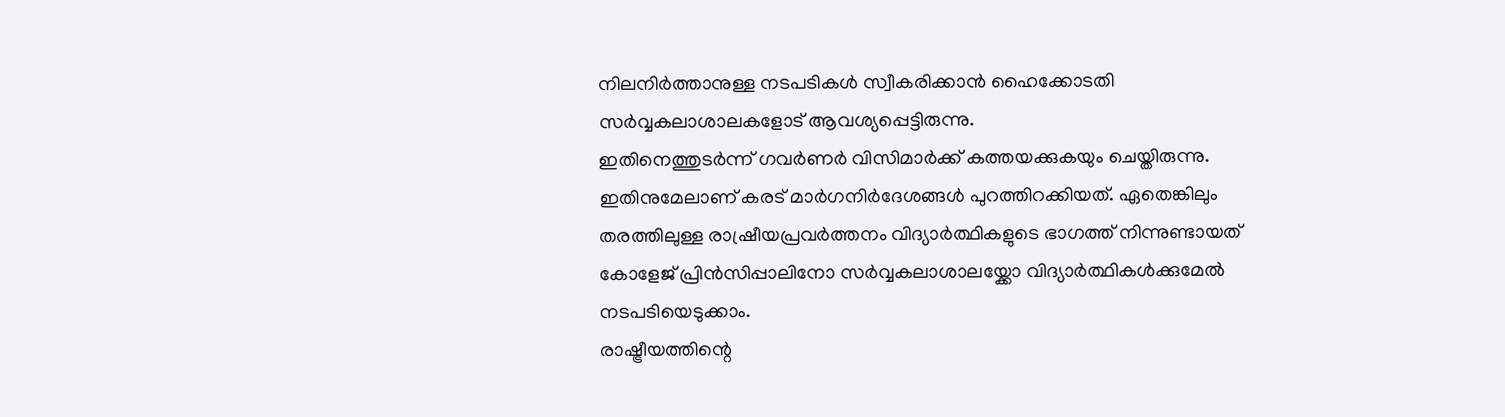നിലനിർത്താനുള്ള നടപടികൾ സ്വീകരിക്കാൻ ഹൈക്കോടതി സർവ്വകലാശാലകളോട് ആവശ്യപ്പെട്ടിരുന്നു.
ഇതിനെത്തുടർന്ന് ഗവർണർ വിസിമാർക്ക് കത്തയക്കുകയും ചെയ്തിരുന്നു. ഇതിനുമേലാണ് കരട് മാർഗനിർദേശങ്ങൾ പുറത്തിറക്കിയത്. ഏതെങ്കിലും തരത്തിലുള്ള രാഷ്രീയപ്രവർത്തനം വിദ്യാർത്ഥികളുടെ ഭാഗത്ത് നിന്നുണ്ടായത് കോളേജ് പ്രിൻസിപ്പാലിനോ സർവ്വകലാശാലയ്ക്കോ വിദ്യാർത്ഥികൾക്കുമേൽ നടപടിയെടുക്കാം.
രാഷ്ട്രീയത്തിന്റെ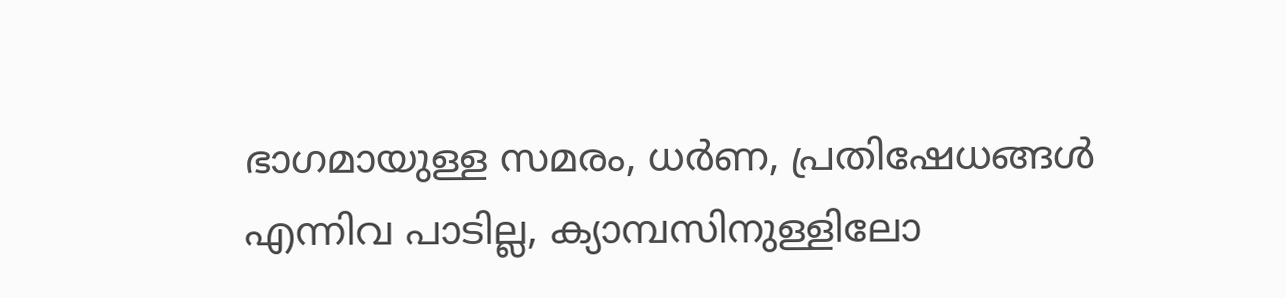ഭാഗമായുള്ള സമരം, ധർണ, പ്രതിഷേധങ്ങൾ എന്നിവ പാടില്ല, ക്യാമ്പസിനുള്ളിലോ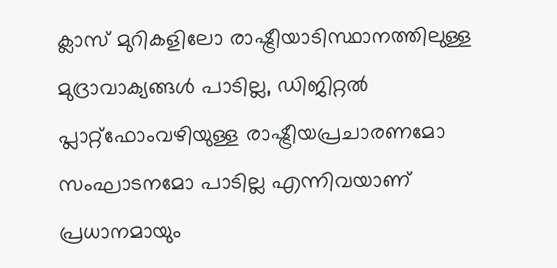ക്ലാസ് മുറികളിലോ രാഷ്ട്രീയാടിസ്ഥാനത്തിലുള്ള മുദ്രാവാക്യങ്ങൾ പാടില്ല, ഡിജിറ്റൽ പ്ലാറ്റ്ഫോംവഴിയുള്ള രാഷ്ട്രീയപ്രചാരണമോ സംഘാടനമോ പാടില്ല എന്നിവയാണ് പ്രധാനമായും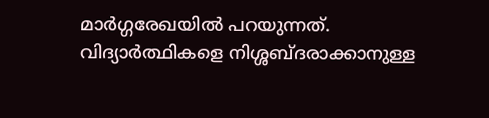മാർഗ്ഗരേഖയിൽ പറയുന്നത്. വിദ്യാർത്ഥികളെ നിശ്ശബ്ദരാക്കാനുള്ള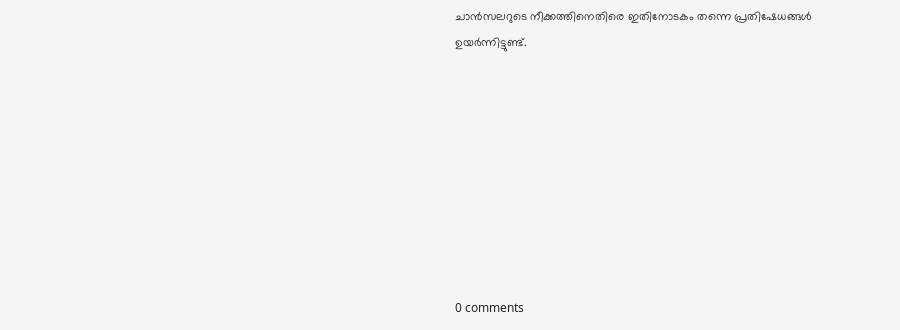ചാൻസലറുടെ നീക്കത്തിനെതിരെ ഇതിനോടകം തന്നെ പ്രതിഷേധങ്ങൾ ഉയർന്നിട്ടുണ്ട്.









0 comments